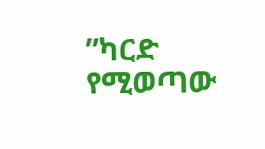”ካርድ የሚወጣው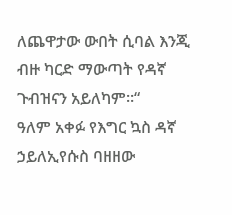ለጨዋታው ውበት ሲባል እንጂ ብዙ ካርድ ማውጣት የዳኛ ጉብዝናን አይለካም።“
ዓለም አቀፉ የእግር ኳስ ዳኛ ኃይለኢየሱስ ባዘዘው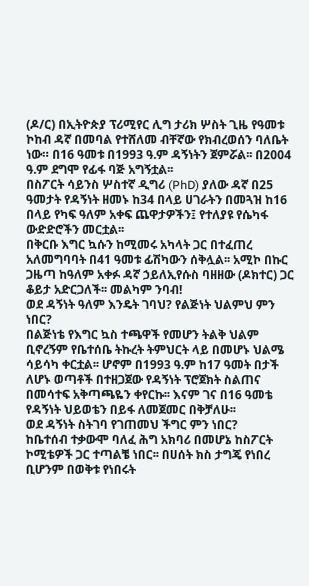(ዶ/ር) በኢትዮጵያ ፕሪሚየር ሊግ ታሪክ ሦስት ጊዜ የዓመቱ ኮከብ ዳኛ በመባል የተሸለመ ብቸኛው የክብረወሰን ባለቤት ነው። በ16 ዓመቱ በ1993 ዓ.ም ዳኝነትን ጀምሯል፡፡ በ2004 ዓ.ም ደግሞ የፊፋ ባጅ አግኝቷል፡፡
በስፖርት ሳይንስ ሦስተኛ ዲግሪ (PhD) ያለው ዳኛ በ25 ዓመታት የዳኝነት ዘመኑ ከ34 በላይ ሀገራትን በመጓዝ ከ16 በላይ የካፍ ዓለም አቀፍ ጨዋታዎችን፤ የተለያዩ የሴካፋ ውድድሮችን መርቷል፡፡
በቅርቡ እግር ኳሱን ከሚመሩ አካላት ጋር በተፈጠረ አለመግባባት በ41 ዓመቱ ፊሽካውን ሰቅሏል፡፡ አሚኮ በኩር ጋዜጣ ከዓለም አቀፉ ዳኛ ኃይለኢየሱስ ባዘዘው (ዶክተር) ጋር ቆይታ አድርጋለች፡፡ መልካም ንባብ!
ወደ ዳኝነት ዓለም እንዴት ገባህ? የልጅነት ህልምህ ምን ነበር?
በልጅነቴ የእግር ኳስ ተጫዋች የመሆን ትልቅ ህልም ቢኖረኝም የቤተሰቤ ትኩረት ትምህርት ላይ በመሆኑ ህልሜ ሳይሳካ ቀርቷል፡፡ ሆኖም በ1993 ዓ.ም ከ17 ዓመት በታች ለሆኑ ወጣቶች በተዘጋጀው የዳኝነት ፕሮጀክት ስልጠና በመሳተፍ አቅጣጫዬን ቀየርኩ፡፡ እናም ገና በ16 ዓመቴ የዳኝነት ህይወቴን በይፋ ለመጀመር በቅቻለሁ፡፡
ወደ ዳኝነት ስትገባ የገጠመህ ችግር ምን ነበር?
ከቤተሰብ ተቃውሞ ባለፈ ሕግ አክባሪ በመሆኔ ከስፖርት ኮሚቴዎች ጋር ተጣልቼ ነበር፡፡ በሀሰት ክስ ታግጄ የነበረ ቢሆንም በወቅቱ የነበሩት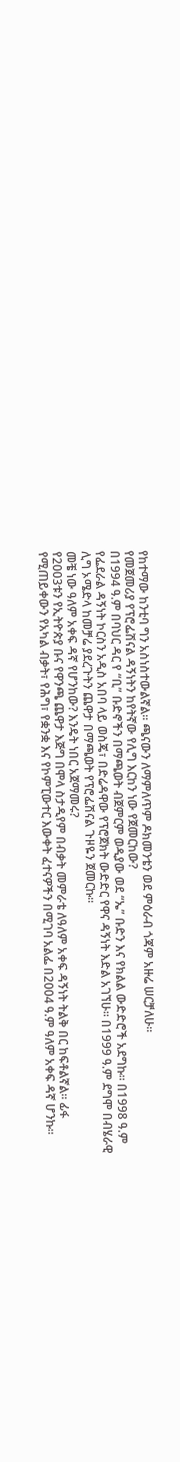የከተማው ከንቲባ ግን አስነስተውልኛል፡፡ ጫናውን ለማምለጥም ዶክመንቴን ወደ ምዕራብ ጎጃም አዙሬ ሠርቻለሁ፡፡
የመጀመሪያ የፕሮፌሽናል ዳኝነትን ከየትኛው የሊግ እርከን ነው የጀመርከው?
በ1994 ዓ.ም በባህር ዳር የ “ቢ” ቡድኖችን በማጫወት ብጀምርም ወዲያው ወደ “ኤ” ቡድን እና የክልል ውድድሮች አደግኩ፡፡ በ1998 ዓ.ም የፌደራል ዳኝነት ኮርስን አዲስ አበባ ላይ ወስጄ፣ በድሬዳዋው የፕሮጀክት ውድድር የዋና ዳኝነት እድል አገኘሁ፡፡ በ1999 ዓ.ም ደግሞ በብሄራዊ ሊግ ኦሜድላ ከመቻሬ ያደረጉትን ጨዋታ በማጫወት የፕሮፌሽናል ጉዞዬን ጀመርኩ፡፡
መቼ ነው ዓለም አቀፍ ዳኛ የሆንከው? እንዴት ነበር አጀማመሩ?
የ2003ቱን የኢትዮጵያ ቡና የዋንጫ ጨዋታ እጅግ በሞላ ስታዲየም በብቃት መምራቴ ለዓለም አቀፍ ዳኝነት ትልቅ በር ከፍቶልኛል፡፡ ፊፋ የሚጠይቀውን የአካል ብቃት፣ የሕግ፣ የቋንቋ እና የኮምፒውተር እውቀት ፈተናዎችን በሚገባ አልፌ በ2004 ዓ.ም ዓለም አቀፍ ዳኛ ሆንኩ፡፡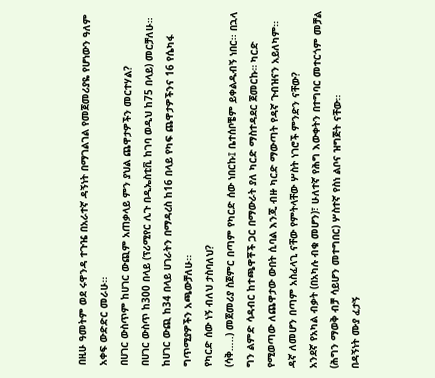በዚሁ ዓመትም ወደ ሩዋንዳ ተጉዤ በአራተኛ ዳኝነት በማገልገል የመጀመሪያዬ የሆነውን ዓለም አቀፍ ውድድር መራሁ፡፡
በሀገር ውስጥም ከሀገር ውጪም አጠቃላይ ምን ያህል ጨዋታዎችን መርተሃል?
በሀገር ውስጥ ከ300 በላይ (ፕሪሚየር ሊጉ በዲኤስቲቪ ከገባ ወዲህ ከ75 በላይ) መርቻለሁ። ከሀገር ውጪ ከ34 በላይ ሀገራትን በማዳረስ ከ16 በላይ የካፍ ጨዋታዎችንና 16 የሴካፋ ግጥሚያዎችን አጫውቻለሁ፡፡
የካርድ ሰው ነኝ ብለህ ታስባለህ?
(ሳቅ…..) መጀመሪያ ስጀምር በጣም የካርድ ሰው ነበርኩ፤ ቤተሰቦቼም ይቀልዱብኝ ነበር፡፡ በኋላ ግን ልምድ ሳዳብር ከተጫዋቾች ጋር በማውራት ያለ ካርድ ማስተዳደር ጀመርኩ። ካርድ የሚወጣው ለጨዋታው ውበት ሲባል እንጂ ብዙ ካርድ ማውጣት የዳኛ ጉብዝናን አይለካም፡፡
ዳኛ ለመሆን በጣም አስፈላጊ ናቸው የምትላቸው ሦስት ነገሮች ምንድን ናቸው?
አንደኛ የአካል ብቃት (በአካሉ ብቁ መሆን)፣ ሁለተኛ የሕግ እውቀትን በተግባር መተርጎም መቻል (ሕግን ማወቅ ብቻ ሳይሆን መተግበር) ሦስተኛ የስነ ልቦና ዝግጅት ናቸው፡፡
በዳኝነት ሙያ ፈታኝ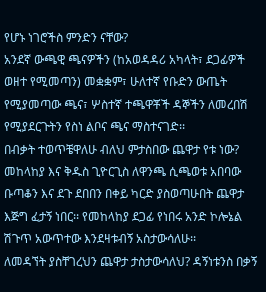የሆኑ ነገሮችስ ምንድን ናቸው?
አንደኛ ውጫዊ ጫናዎችን (ከአወዳዳሪ አካላት፣ ደጋፊዎች ወዘተ የሚመጣን) መቋቋም፣ ሁለተኛ የቡድን ውጤት የሚያመጣው ጫና፣ ሦስተኛ ተጫዋቾች ዳኞችን ለመረበሽ የሚያደርጉትን የስነ ልቦና ጫና ማስተናገድ፡፡
በብቃት ተወጥቼዋለሁ ብለህ ምታስበው ጨዋታ የቱ ነው?
መከላከያ እና ቅዱስ ጊዮርጊስ ለዋንጫ ሲጫወቱ አበባው ቡጣቆን እና ደጉ ደበበን በቀይ ካርድ ያስወጣሁበት ጨዋታ እጅግ ፈታኝ ነበር፡፡ የመከላከያ ደጋፊ የነበሩ አንድ ኮሎኔል ሽጉጥ አውጥተው እንደዛቱብኝ አስታውሳለሁ፡፡
ለመዳኘት ያስቸገረህን ጨዋታ ታስታውሳለህ? ዳኝነቱንስ በቃኝ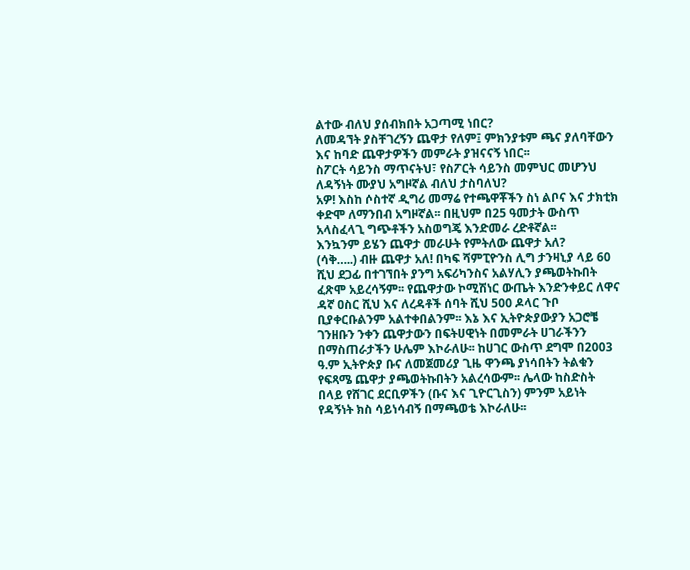ልተው ብለህ ያሰብክበት አጋጣሚ ነበር?
ለመዳኘት ያስቸገረኝን ጨዋታ የለም፤ ምክንያቱም ጫና ያለባቸውን እና ከባድ ጨዋታዎችን መምራት ያዝናናኝ ነበር፡፡
ስፖርት ሳይንስ ማጥናትህ፣ የስፖርት ሳይንስ መምህር መሆንህ ለዳኝነት ሙያህ አግዞኛል ብለህ ታስባለህ?
አዎ! እስከ ሶስተኛ ዲግሪ መማሬ የተጫዋቾችን ስነ ልቦና እና ታክቲክ ቀድሞ ለማንበብ አግዞኛል፡፡ በዚህም በ25 ዓመታት ውስጥ አላስፈላጊ ግጭቶችን አስወግጄ እንድመራ ረድቶኛል፡፡
እንኳንም ይሄን ጨዋታ መራሁት የምትለው ጨዋታ አለ?
(ሳቅ…..) ብዙ ጨዋታ አለ! በካፍ ሻምፒዮንስ ሊግ ታንዛኒያ ላይ 60 ሺህ ደጋፊ በተገኘበት ያንግ አፍሪካንስና አልሃሊን ያጫወትኩበት ፈጽሞ አይረሳኝም፡፡ የጨዋታው ኮሚሽነር ውጤት እንድንቀይር ለዋና ዳኛ ዐስር ሺህ እና ለረዳቶች ሰባት ሺህ 500 ዶላር ጉቦ ቢያቀርቡልንም አልተቀበልንም፡፡ እኔ እና ኢትዮጵያውያን አጋሮቼ ገንዘቡን ንቀን ጨዋታውን በፍትሀዊነት በመምራት ሀገራችንን በማስጠራታችን ሁሌም እኮራለሁ፡፡ ከሀገር ውስጥ ደግሞ በ2003 ዓ.ም ኢትዮጵያ ቡና ለመጀመሪያ ጊዜ ዋንጫ ያነሳበትን ትልቁን የፍጻሜ ጨዋታ ያጫወትኩበትን አልረሳውም፡፡ ሌላው ከስድስት በላይ የሸገር ደርቢዎችን (ቡና እና ጊዮርጊስን) ምንም አይነት የዳኝነት ክስ ሳይነሳብኝ በማጫወቴ እኮራለሁ፡፡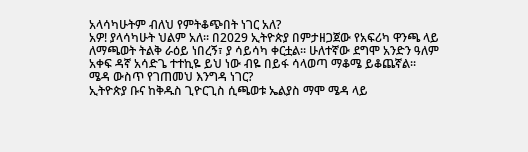አላሳካሁትም ብለህ የምትቆጭበት ነገር አለ?
አዎ! ያላሳካሁት ህልም አለ፡፡ በ2029 ኢትዮጵያ በምታዘጋጀው የአፍሪካ ዋንጫ ላይ ለማጫወት ትልቅ ራዕይ ነበረኝ፣ ያ ሳይሳካ ቀርቷል፡፡ ሁለተኛው ደግሞ አንድን ዓለም አቀፍ ዳኛ አሳድጌ ተተኪዬ ይህ ነው ብዬ በይፋ ሳላወጣ ማቆሜ ይቆጨኛል፡፡
ሜዳ ውስጥ የገጠመህ እንግዳ ነገር?
ኢትዮጵያ ቡና ከቅዱስ ጊዮርጊስ ሲጫወቱ ኤልያስ ማሞ ሜዳ ላይ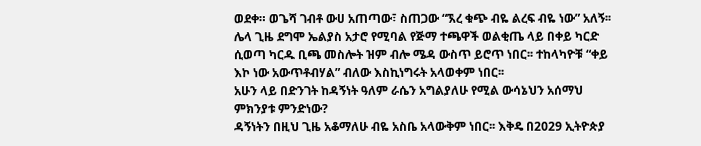ወደቀ። ወጌሻ ገብቶ ውሀ አጠጣው፣ ስጠጋው “ኧረ ቁጭ ብዬ ልረፍ ብዬ ነው” አለኝ፡፡ ሌላ ጊዜ ደግሞ ኤልያስ አታሮ የሚባል የጅማ ተጫዋች ወልቂጤ ላይ በቀይ ካርድ ሲወጣ ካርዱ ቢጫ መስሎት ዝም ብሎ ሜዳ ውስጥ ይሮጥ ነበር፡፡ ተከላካዮቹ “ቀይ እኮ ነው አውጥቶብሃል” ብለው እስኪነግሩት አላወቀም ነበር፡፡
አሁን ላይ በድንገት ከዳኝነት ዓለም ራሴን አግልያለሁ የሚል ውሳኔህን አሰማህ ምክንያቱ ምንድነው?
ዳኝነትን በዚህ ጊዜ አቆማለሁ ብዬ አስቤ አላውቅም ነበር፡፡ እቅዴ በ2029 ኢትዮጵያ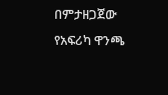በምታዘጋጀው የአፍሪካ ዋንጫ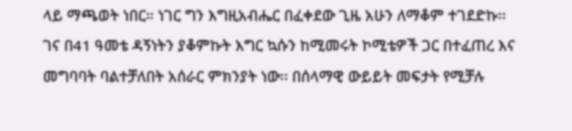ላይ ማጫወት ነበር። ነገር ግን እግዚአብሔር በፈቀደው ጊዜ አሁን ለማቆም ተገደድኩ፡፡
ገና በ41 ዓመቴ ዳኝነትን ያቆምኩት እግር ኳሱን ከሚመሩት ኮሚቴዎች ጋር በተፈጠረ እና መግባባት ባልተቻለበት አሰራር ምክንያት ነው፡፡ በሰላማዊ ውይይት መፍታት የሚቻሉ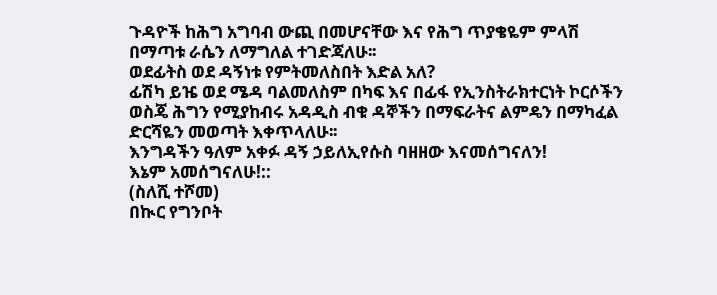ጉዳዮች ከሕግ አግባብ ውጪ በመሆናቸው እና የሕግ ጥያቄዬም ምላሽ በማጣቱ ራሴን ለማግለል ተገድጃለሁ፡፡
ወደፊትስ ወደ ዳኝነቱ የምትመለስበት እድል አለ?
ፊሽካ ይዤ ወደ ሜዳ ባልመለስም በካፍ እና በፊፋ የኢንስትራክተርነት ኮርሶችን ወስጄ ሕግን የሚያከብሩ አዳዲስ ብቁ ዳኞችን በማፍራትና ልምዴን በማካፈል ድርሻዬን መወጣት እቀጥላለሁ፡፡
እንግዳችን ዓለም አቀፉ ዳኝ ኃይለኢየሱስ ባዘዘው እናመሰግናለን!
እኔም አመሰግናለሁ!::
(ስለሺ ተሾመ)
በኲር የግንቦት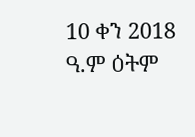10 ቀን 2018 ዓ.ም ዕትም